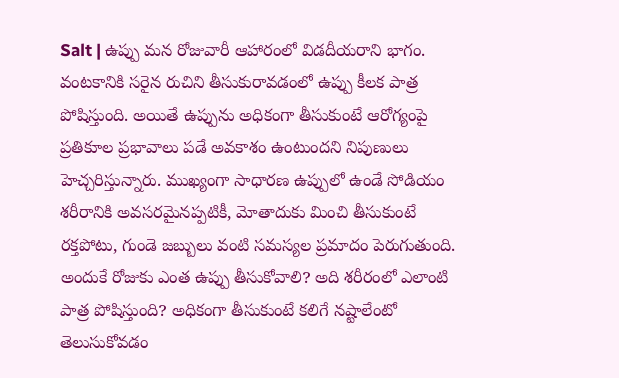Salt | ఉప్పు మన రోజువారీ ఆహారంలో విడదీయరాని భాగం. వంటకానికి సరైన రుచిని తీసుకురావడంలో ఉప్పు కీలక పాత్ర పోషిస్తుంది. అయితే ఉప్పును అధికంగా తీసుకుంటే ఆరోగ్యంపై ప్రతికూల ప్రభావాలు పడే అవకాశం ఉంటుందని నిపుణులు హెచ్చరిస్తున్నారు. ముఖ్యంగా సాధారణ ఉప్పులో ఉండే సోడియం శరీరానికి అవసరమైనప్పటికీ, మోతాదుకు మించి తీసుకుంటే రక్తపోటు, గుండె జబ్బులు వంటి సమస్యల ప్రమాదం పెరుగుతుంది. అందుకే రోజుకు ఎంత ఉప్పు తీసుకోవాలి? అది శరీరంలో ఎలాంటి పాత్ర పోషిస్తుంది? అధికంగా తీసుకుంటే కలిగే నష్టాలేంటో తెలుసుకోవడం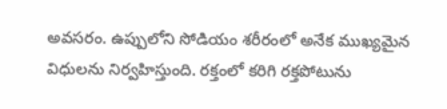అవసరం. ఉప్పులోని సోడియం శరీరంలో అనేక ముఖ్యమైన విధులను నిర్వహిస్తుంది. రక్తంలో కరిగి రక్తపోటును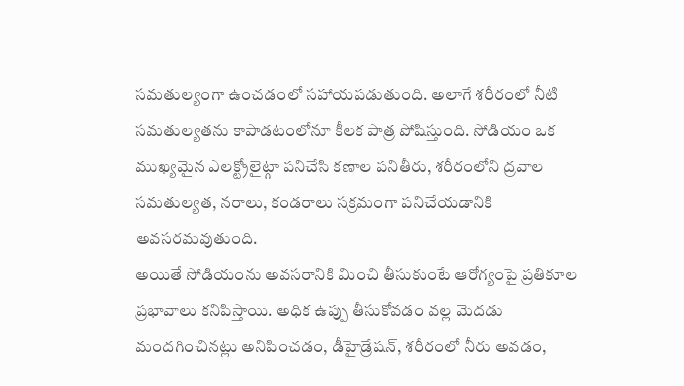సమతుల్యంగా ఉంచడంలో సహాయపడుతుంది. అలాగే శరీరంలో నీటి సమతుల్యతను కాపాడటంలోనూ కీలక పాత్ర పోషిస్తుంది. సోడియం ఒక ముఖ్యమైన ఎలక్ట్రోలైట్గా పనిచేసి కణాల పనితీరు, శరీరంలోని ద్రవాల సమతుల్యత, నరాలు, కండరాలు సక్రమంగా పనిచేయడానికి అవసరమవుతుంది.
అయితే సోడియంను అవసరానికి మించి తీసుకుంటే ఆరోగ్యంపై ప్రతికూల ప్రభావాలు కనిపిస్తాయి. అధిక ఉప్పు తీసుకోవడం వల్ల మెదడు మందగించినట్లు అనిపించడం, డీహైడ్రేషన్, శరీరంలో నీరు అవడం,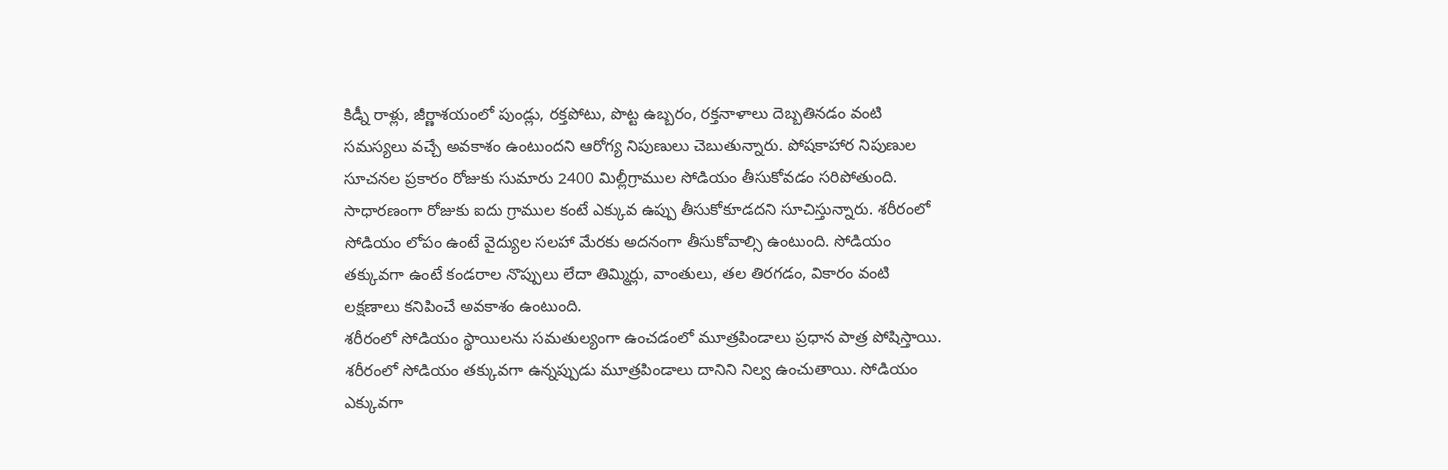కిడ్నీ రాళ్లు, జీర్ణాశయంలో పుండ్లు, రక్తపోటు, పొట్ట ఉబ్బరం, రక్తనాళాలు దెబ్బతినడం వంటి సమస్యలు వచ్చే అవకాశం ఉంటుందని ఆరోగ్య నిపుణులు చెబుతున్నారు. పోషకాహార నిపుణుల సూచనల ప్రకారం రోజుకు సుమారు 2400 మిల్లీగ్రాముల సోడియం తీసుకోవడం సరిపోతుంది. సాధారణంగా రోజుకు ఐదు గ్రాముల కంటే ఎక్కువ ఉప్పు తీసుకోకూడదని సూచిస్తున్నారు. శరీరంలో సోడియం లోపం ఉంటే వైద్యుల సలహా మేరకు అదనంగా తీసుకోవాల్సి ఉంటుంది. సోడియం తక్కువగా ఉంటే కండరాల నొప్పులు లేదా తిమ్మిర్లు, వాంతులు, తల తిరగడం, వికారం వంటి లక్షణాలు కనిపించే అవకాశం ఉంటుంది.
శరీరంలో సోడియం స్థాయిలను సమతుల్యంగా ఉంచడంలో మూత్రపిండాలు ప్రధాన పాత్ర పోషిస్తాయి. శరీరంలో సోడియం తక్కువగా ఉన్నప్పుడు మూత్రపిండాలు దానిని నిల్వ ఉంచుతాయి. సోడియం ఎక్కువగా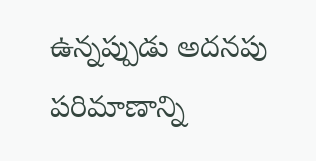ఉన్నప్పుడు అదనపు పరిమాణాన్ని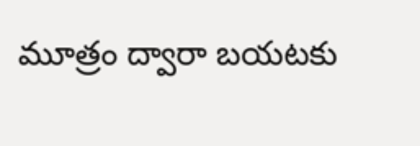మూత్రం ద్వారా బయటకు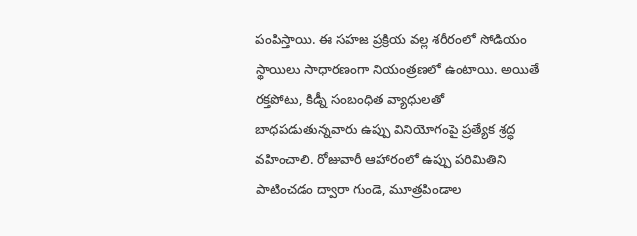పంపిస్తాయి. ఈ సహజ ప్రక్రియ వల్ల శరీరంలో సోడియం స్థాయిలు సాధారణంగా నియంత్రణలో ఉంటాయి. అయితే రక్తపోటు, కిడ్నీ సంబంధిత వ్యాధులతో బాధపడుతున్నవారు ఉప్పు వినియోగంపై ప్రత్యేక శ్రద్ధ వహించాలి. రోజువారీ ఆహారంలో ఉప్పు పరిమితిని పాటించడం ద్వారా గుండె, మూత్రపిండాల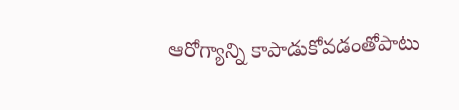ఆరోగ్యాన్ని కాపాడుకోవడంతోపాటు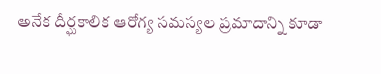అనేక దీర్ఘకాలిక ఆరోగ్య సమస్యల ప్రమాదాన్ని కూడా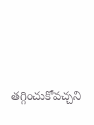తగ్గించుకోవచ్చని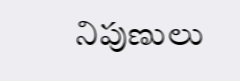నిపుణులు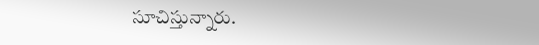సూచిస్తున్నారు.